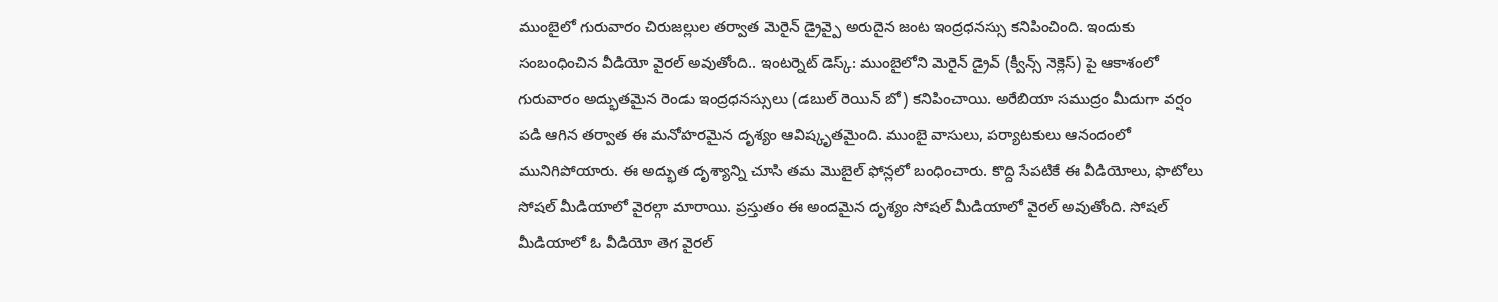ముంబైలో గురువారం చిరుజల్లుల తర్వాత మెరైన్ డ్రైవ్పై అరుదైన జంట ఇంద్రధనస్సు కనిపించింది. ఇందుకు సంబంధించిన వీడియో వైరల్ అవుతోంది.. ఇంటర్నెట్ డెస్క్: ముంబైలోని మెరైన్ డ్రైవ్ (క్వీన్స్ నెక్లెస్) పై ఆకాశంలో గురువారం అద్భుతమైన రెండు ఇంద్రధనస్సులు (డబుల్ రెయిన్ బో) కనిపించాయి. అరేబియా సముద్రం మీదుగా వర్షం పడి ఆగిన తర్వాత ఈ మనోహరమైన దృశ్యం ఆవిష్కృతమైంది. ముంబై వాసులు, పర్యాటకులు ఆనందంలో మునిగిపోయారు. ఈ అద్భుత దృశ్యాన్ని చూసి తమ మొబైల్ ఫోన్లలో బంధించారు. కొద్ది సేపటికే ఈ వీడియోలు, ఫొటోలు సోషల్ మీడియాలో వైరల్గా మారాయి. ప్రస్తుతం ఈ అందమైన దృశ్యం సోషల్ మీడియాలో వైరల్ అవుతోంది. సోషల్ మీడియాలో ఓ వీడియో తెగ వైరల్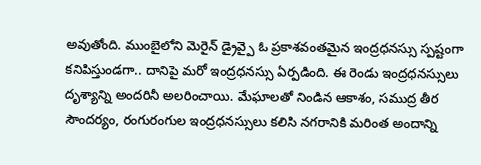అవుతోంది. ముంబైలోని మెరైన్ డ్రైవ్పై ఓ ప్రకాశవంతమైన ఇంద్రధనస్సు స్పష్టంగా కనిపిస్తుండగా.. దానిపై మరో ఇంద్రధనస్సు ఏర్పడింది. ఈ రెండు ఇంద్రధనస్సులు దృశ్యాన్ని అందరినీ అలరించాయి. మేఘాలతో నిండిన ఆకాశం, సముద్ర తీర సౌందర్యం, రంగురంగుల ఇంద్రధనస్సులు కలిసి నగరానికి మరింత అందాన్ని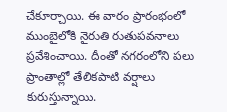చేకూర్చాయి. ఈ వారం ప్రారంభంలో ముంబైలోకి నైరుతి రుతుపవనాలు ప్రవేశించాయి. దీంతో నగరంలోని పలు ప్రాంతాల్లో తేలికపాటి వర్షాలు కురుస్తున్నాయి.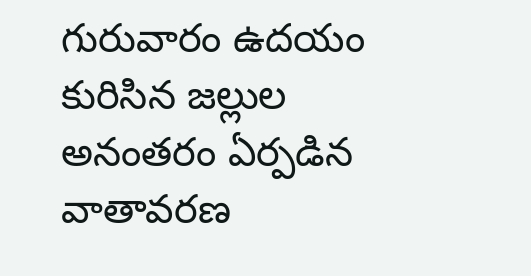గురువారం ఉదయం కురిసిన జల్లుల అనంతరం ఏర్పడిన వాతావరణ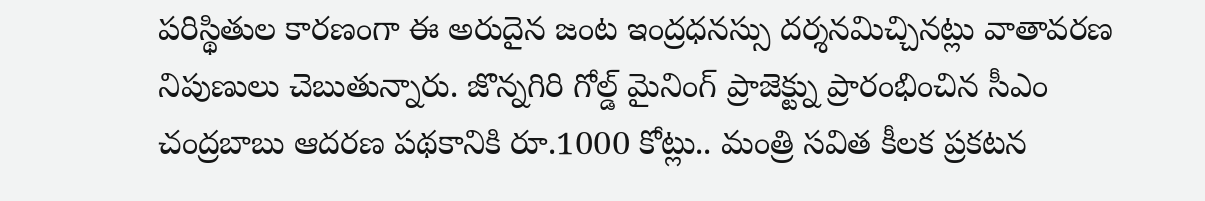పరిస్థితుల కారణంగా ఈ అరుదైన జంట ఇంద్రధనస్సు దర్శనమిచ్చినట్లు వాతావరణ నిపుణులు చెబుతున్నారు. జొన్నగిరి గోల్డ్ మైనింగ్ ప్రాజెక్ట్ను ప్రారంభించిన సీఎం చంద్రబాబు ఆదరణ పథకానికి రూ.1000 కోట్లు.. మంత్రి సవిత కీలక ప్రకటన